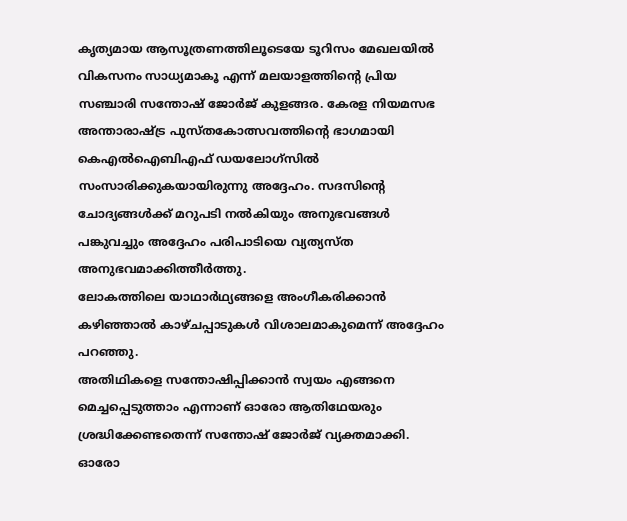കൃത്യമായ ആസൂത്രണത്തിലൂടെയേ ടൂറിസം മേഖലയിൽ വികസനം സാധ്യമാകൂ എന്ന് മലയാളത്തിന്റെ പ്രിയ സഞ്ചാരി സന്തോഷ് ജോർജ് കുളങ്ങര. കേരള നിയമസഭ അന്താരാഷ്ട്ര പുസ്തകോത്സവത്തിന്റെ ഭാഗമായി കെഎൽഐബിഎഫ് ഡയലോഗ്സിൽ സംസാരിക്കുകയായിരുന്നു അദ്ദേഹം. സദസിന്റെ ചോദ്യങ്ങൾക്ക് മറുപടി നൽകിയും അനുഭവങ്ങൾ പങ്കുവച്ചും അദ്ദേഹം പരിപാടിയെ വ്യത്യസ്ത അനുഭവമാക്കിത്തീർത്തു.
ലോകത്തിലെ യാഥാർഥ്യങ്ങളെ അംഗീകരിക്കാൻ കഴിഞ്ഞാൽ കാഴ്ചപ്പാടുകൾ വിശാലമാകുമെന്ന് അദ്ദേഹം പറഞ്ഞു.
അതിഥികളെ സന്തോഷിപ്പിക്കാൻ സ്വയം എങ്ങനെ മെച്ചപ്പെടുത്താം എന്നാണ് ഓരോ ആതിഥേയരും ശ്രദ്ധിക്കേണ്ടതെന്ന് സന്തോഷ് ജോർജ് വ്യക്തമാക്കി. ഓരോ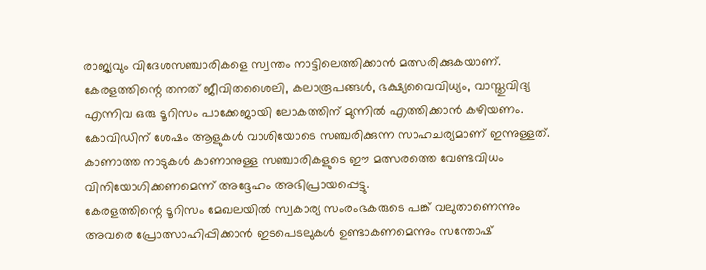രാജ്യവും വിദേശസഞ്ചാരികളെ സ്വന്തം നാട്ടിലെത്തിക്കാൻ മത്സരിക്കുകയാണ്. കേരളത്തിന്റെ തനത് ജീവിതശൈലി, കലാരൂപങ്ങൾ, ഭക്ഷ്യവൈവിധ്യം, വാസ്തുവിദ്യ എന്നിവ ഒരു ടൂറിസം പാക്കേജായി ലോകത്തിന് മുന്നിൽ എത്തിക്കാൻ കഴിയണം. കോവിഡിന് ശേഷം ആളുകൾ വാശിയോടെ സഞ്ചരിക്കുന്ന സാഹചര്യമാണ് ഇന്നുള്ളത്. കാണാത്ത നാടുകൾ കാണാനുള്ള സഞ്ചാരികളുടെ ഈ മത്സരത്തെ വേണ്ടവിധം വിനിയോഗിക്കണമെന്ന് അദ്ദേഹം അഭിപ്രായപ്പെട്ടു.
കേരളത്തിന്റെ ടൂറിസം മേഖലയിൽ സ്വകാര്യ സംരംഭകരുടെ പങ്ക് വലുതാണെന്നും അവരെ പ്രോത്സാഹിപ്പിക്കാൻ ഇടപെടലുകൾ ഉണ്ടാകണമെന്നും സന്തോഷ്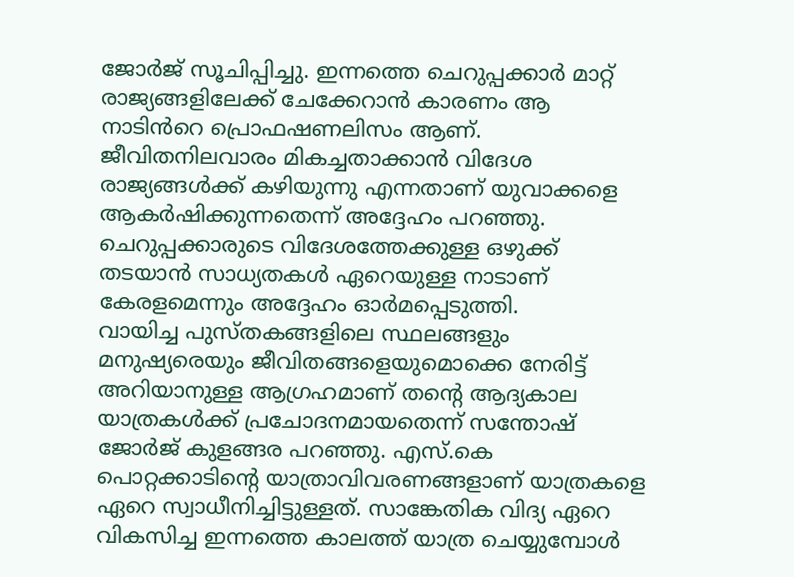ജോർജ് സൂചിപ്പിച്ചു. ഇന്നത്തെ ചെറുപ്പക്കാർ മാറ്റ് രാജ്യങ്ങളിലേക്ക് ചേക്കേറാൻ കാരണം ആ നാടിൻറെ പ്രൊഫഷണലിസം ആണ്. ജീവിതനിലവാരം മികച്ചതാക്കാൻ വിദേശ രാജ്യങ്ങൾക്ക് കഴിയുന്നു എന്നതാണ് യുവാക്കളെ ആകർഷിക്കുന്നതെന്ന് അദ്ദേഹം പറഞ്ഞു. ചെറുപ്പക്കാരുടെ വിദേശത്തേക്കുള്ള ഒഴുക്ക് തടയാൻ സാധ്യതകൾ ഏറെയുള്ള നാടാണ് കേരളമെന്നും അദ്ദേഹം ഓർമപ്പെടുത്തി.
വായിച്ച പുസ്തകങ്ങളിലെ സ്ഥലങ്ങളും മനുഷ്യരെയും ജീവിതങ്ങളെയുമൊക്കെ നേരിട്ട് അറിയാനുള്ള ആഗ്രഹമാണ് തന്റെ ആദ്യകാല യാത്രകൾക്ക് പ്രചോദനമായതെന്ന് സന്തോഷ് ജോർജ് കുളങ്ങര പറഞ്ഞു. എസ്.കെ പൊറ്റക്കാടിന്റെ യാത്രാവിവരണങ്ങളാണ് യാത്രകളെ ഏറെ സ്വാധീനിച്ചിട്ടുള്ളത്. സാങ്കേതിക വിദ്യ ഏറെ വികസിച്ച ഇന്നത്തെ കാലത്ത് യാത്ര ചെയ്യുമ്പോൾ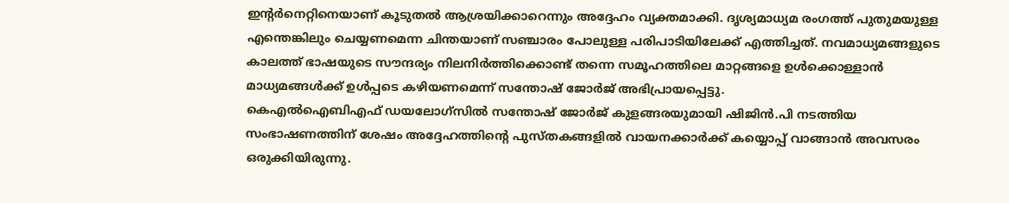ഇന്റർനെറ്റിനെയാണ് കൂടുതൽ ആശ്രയിക്കാറെന്നും അദ്ദേഹം വ്യക്തമാക്കി. ദൃശ്യമാധ്യമ രംഗത്ത് പുതുമയുള്ള എന്തെങ്കിലും ചെയ്യണമെന്ന ചിന്തയാണ് സഞ്ചാരം പോലുള്ള പരിപാടിയിലേക്ക് എത്തിച്ചത്. നവമാധ്യമങ്ങളുടെ കാലത്ത് ഭാഷയുടെ സൗന്ദര്യം നിലനിർത്തിക്കൊണ്ട് തന്നെ സമൂഹത്തിലെ മാറ്റങ്ങളെ ഉൾക്കൊള്ളാൻ മാധ്യമങ്ങൾക്ക് ഉൾപ്പടെ കഴിയണമെന്ന് സന്തോഷ് ജോർജ് അഭിപ്രായപ്പെട്ടു.
കെഎൽഐബിഎഫ് ഡയലോഗ്സിൽ സന്തോഷ് ജോർജ് കുളങ്ങരയുമായി ഷിജിൻ.പി നടത്തിയ സംഭാഷണത്തിന് ശേഷം അദ്ദേഹത്തിന്റെ പുസ്തകങ്ങളിൽ വായനക്കാർക്ക് കയ്യൊപ്പ് വാങ്ങാൻ അവസരം ഒരുക്കിയിരുന്നു.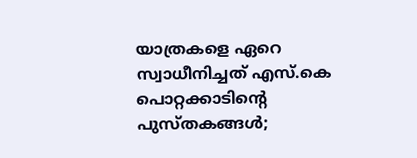യാത്രകളെ ഏറെ സ്വാധീനിച്ചത് എസ്.കെ പൊറ്റക്കാടിന്റെ പുസ്തകങ്ങൾ;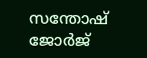സന്തോഷ് ജോർജ്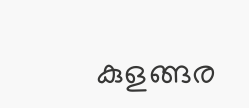കുളങ്ങര